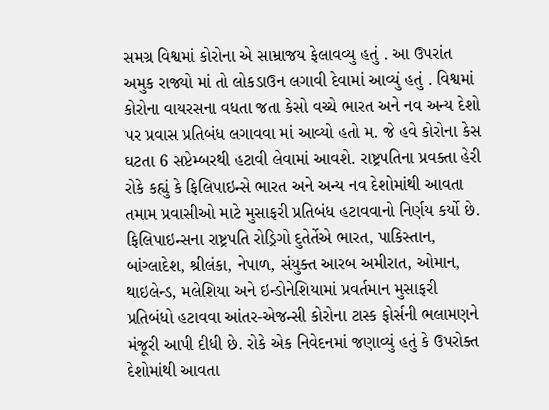સમગ્ર વિશ્વમાં કોરોના એ સામ્રાજય ફેલાવવ્યુ હતું . આ ઉપરાંત અમુક રાજ્યો માં તો લોકડાઉન લગાવી દેવામાં આવ્યું હતું . વિશ્વમાં કોરોના વાયરસના વધતા જતા કેસો વચ્ચે ભારત અને નવ અન્ય દેશો પર પ્રવાસ પ્રતિબંધ લગાવવા માં આવ્યો હતો મ. જે હવે કોરોના કેસ ઘટતા 6 સપ્ટેમ્બરથી હટાવી લેવામાં આવશે. રાષ્ટ્રપતિના પ્રવક્તા હેરી રોકે કહ્યું કે ફિલિપાઇન્સે ભારત અને અન્ય નવ દેશોમાંથી આવતા તમામ પ્રવાસીઓ માટે મુસાફરી પ્રતિબંધ હટાવવાનો નિર્ણય કર્યો છે.
ફિલિપાઇન્સના રાષ્ટ્રપતિ રોડ્રિગો દુતેર્તેએ ભારત, પાકિસ્તાન, બાંગ્લાદેશ, શ્રીલંકા, નેપાળ, સંયુક્ત આરબ અમીરાત, ઓમાન, થાઇલેન્ડ, મલેશિયા અને ઇન્ડોનેશિયામાં પ્રવર્તમાન મુસાફરી પ્રતિબંધો હટાવવા આંતર-એજન્સી કોરોના ટાસ્ક ફોર્સની ભલામણને મંજૂરી આપી દીધી છે. રોકે એક નિવેદનમાં જણાવ્યું હતું કે ઉપરોક્ત દેશોમાંથી આવતા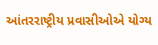આંતરરાષ્ટ્રીય પ્રવાસીઓએ યોગ્ય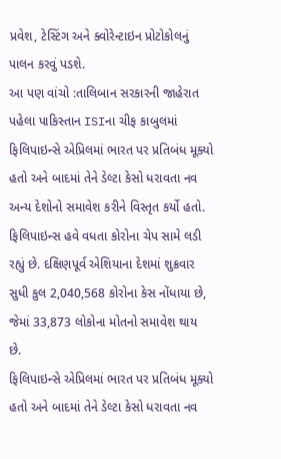પ્રવેશ, ટેસ્ટિંગ અને ક્વોરેન્ટાઇન પ્રોટોકોલનું પાલન કરવું પડશે.
આ પણ વાંચો :તાલિબાન સરકારની જાહેરાત પહેલા પાકિસ્તાન ISIના ચીફ કાબુલમાં
ફિલિપાઇન્સે એપ્રિલમાં ભારત પર પ્રતિબંધ મૂક્યો હતો અને બાદમાં તેને ડેલ્ટા કેસો ધરાવતા નવ અન્ય દેશોનો સમાવેશ કરીને વિસ્તૃત કર્યો હતો. ફિલિપાઇન્સ હવે વધતા કોરોના ચેપ સામે લડી રહ્યું છે. દક્ષિણપૂર્વ એશિયાના દેશમાં શુક્રવાર સુધી કુલ 2,040,568 કોરોના કેસ નોંધાયા છે, જેમાં 33,873 લોકોના મોતનો સમાવેશ થાય છે.
ફિલિપાઇન્સે એપ્રિલમાં ભારત પર પ્રતિબંધ મૂક્યો હતો અને બાદમાં તેને ડેલ્ટા કેસો ધરાવતા નવ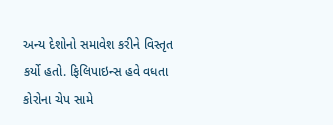અન્ય દેશોનો સમાવેશ કરીને વિસ્તૃત કર્યો હતો. ફિલિપાઇન્સ હવે વધતા કોરોના ચેપ સામે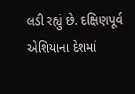લડી રહ્યું છે. દક્ષિણપૂર્વ એશિયાના દેશમાં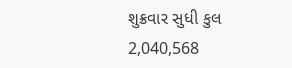શુક્રવાર સુધી કુલ 2,040,568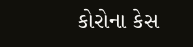કોરોના કેસ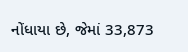નોંધાયા છે, જેમાં 33,873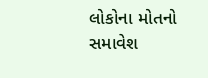લોકોના મોતનો સમાવેશ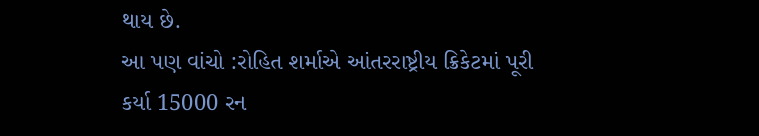થાય છે.
આ પણ વાંચો :રોહિત શર્માએ આંતરરાષ્ટ્રીય ક્રિકેટમાં પૂરી કર્યા 15000 રન